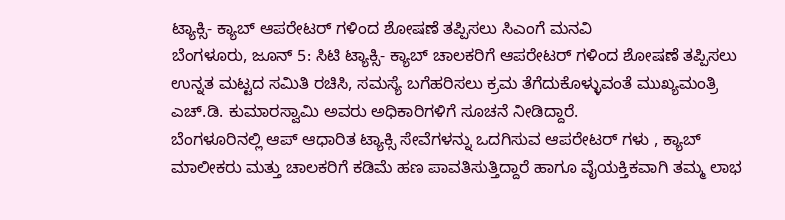ಟ್ಯಾಕ್ಸಿ- ಕ್ಯಾಬ್ ಆಪರೇಟರ್ ಗಳಿಂದ ಶೋಷಣೆ ತಪ್ಪಿಸಲು ಸಿಎಂಗೆ ಮನವಿ
ಬೆಂಗಳೂರು, ಜೂನ್ 5: ಸಿಟಿ ಟ್ಯಾಕ್ಸಿ- ಕ್ಯಾಬ್ ಚಾಲಕರಿಗೆ ಆಪರೇಟರ್ ಗಳಿಂದ ಶೋಷಣೆ ತಪ್ಪಿಸಲು ಉನ್ನತ ಮಟ್ಟದ ಸಮಿತಿ ರಚಿಸಿ, ಸಮಸ್ಯೆ ಬಗೆಹರಿಸಲು ಕ್ರಮ ತೆಗೆದುಕೊಳ್ಳುವಂತೆ ಮುಖ್ಯಮಂತ್ರಿ ಎಚ್.ಡಿ. ಕುಮಾರಸ್ವಾಮಿ ಅವರು ಅಧಿಕಾರಿಗಳಿಗೆ ಸೂಚನೆ ನೀಡಿದ್ದಾರೆ.
ಬೆಂಗಳೂರಿನಲ್ಲಿ ಆಪ್ ಆಧಾರಿತ ಟ್ಯಾಕ್ಸಿ ಸೇವೆಗಳನ್ನು ಒದಗಿಸುವ ಆಪರೇಟರ್ ಗಳು , ಕ್ಯಾಬ್ ಮಾಲೀಕರು ಮತ್ತು ಚಾಲಕರಿಗೆ ಕಡಿಮೆ ಹಣ ಪಾವತಿಸುತ್ತಿದ್ದಾರೆ ಹಾಗೂ ವೈಯಕ್ತಿಕವಾಗಿ ತಮ್ಮ ಲಾಭ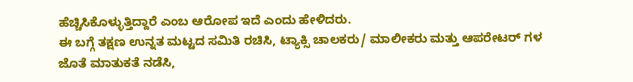ಹೆಚ್ಚಿಸಿಕೊಳ್ಳುತ್ತಿದ್ದಾರೆ ಎಂಬ ಆರೋಪ ಇದೆ ಎಂದು ಹೇಳಿದರು.
ಈ ಬಗ್ಗೆ ತಕ್ಷಣ ಉನ್ನತ ಮಟ್ಟದ ಸಮಿತಿ ರಚಿಸಿ, ಟ್ಯಾಕ್ಸಿ ಚಾಲಕರು/ ಮಾಲೀಕರು ಮತ್ತು ಆಪರೇಟರ್ ಗಳ ಜೊತೆ ಮಾತುಕತೆ ನಡೆಸಿ,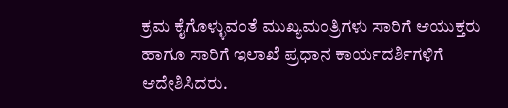ಕ್ರಮ ಕೈಗೊಳ್ಳುವಂತೆ ಮುಖ್ಯಮಂತ್ರಿಗಳು ಸಾರಿಗೆ ಆಯುಕ್ತರು ಹಾಗೂ ಸಾರಿಗೆ ಇಲಾಖೆ ಪ್ರಧಾನ ಕಾರ್ಯದರ್ಶಿಗಳಿಗೆ ಆದೇಶಿಸಿದರು.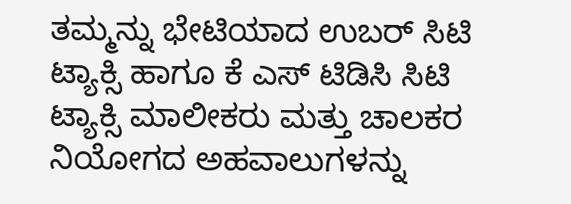ತಮ್ಮನ್ನು ಭೇಟಿಯಾದ ಉಬರ್ ಸಿಟಿ ಟ್ಯಾಕ್ಸಿ ಹಾಗೂ ಕೆ ಎಸ್ ಟಿಡಿಸಿ ಸಿಟಿ ಟ್ಯಾಕ್ಸಿ ಮಾಲೀಕರು ಮತ್ತು ಚಾಲಕರ ನಿಯೋಗದ ಅಹವಾಲುಗಳನ್ನು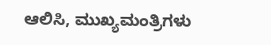ಆಲಿಸಿ, ಮುಖ್ಯಮಂತ್ರಿಗಳು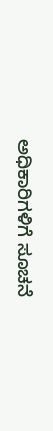ಅಧಿಕಾರಿಗಳಿಗೆ ಸೂಚನೆ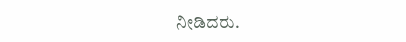ನೀಡಿದರು.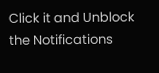Click it and Unblock the Notifications